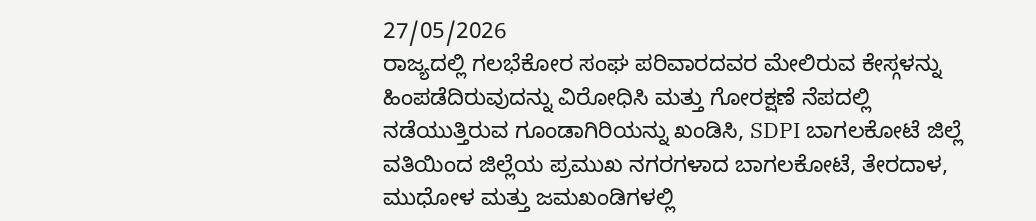27/05/2026
ರಾಜ್ಯದಲ್ಲಿ ಗಲಭೆಕೋರ ಸಂಘ ಪರಿವಾರದವರ ಮೇಲಿರುವ ಕೇಸ್ಗಳನ್ನು ಹಿಂಪಡೆದಿರುವುದನ್ನು ವಿರೋಧಿಸಿ ಮತ್ತು ಗೋರಕ್ಷಣೆ ನೆಪದಲ್ಲಿ ನಡೆಯುತ್ತಿರುವ ಗೂಂಡಾಗಿರಿಯನ್ನು ಖಂಡಿಸಿ, SDPI ಬಾಗಲಕೋಟೆ ಜಿಲ್ಲೆ ವತಿಯಿಂದ ಜಿಲ್ಲೆಯ ಪ್ರಮುಖ ನಗರಗಳಾದ ಬಾಗಲಕೋಟೆ, ತೇರದಾಳ, ಮುಧೋಳ ಮತ್ತು ಜಮಖಂಡಿಗಳಲ್ಲಿ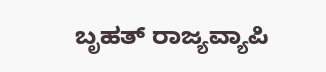ಬೃಹತ್ ರಾಜ್ಯವ್ಯಾಪಿ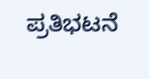ಪ್ರತಿಭಟನೆ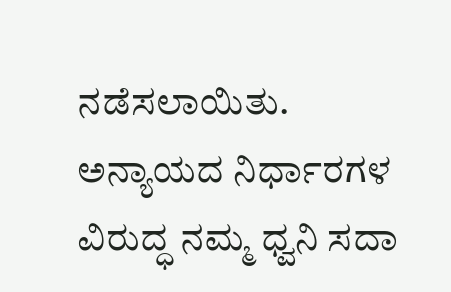ನಡೆಸಲಾಯಿತು.
ಅನ್ಯಾಯದ ನಿರ್ಧಾರಗಳ ವಿರುದ್ಧ ನಮ್ಮ ಧ್ವನಿ ಸದಾ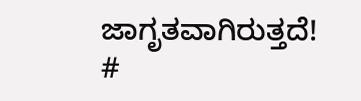ಜಾಗೃತವಾಗಿರುತ್ತದೆ!
#